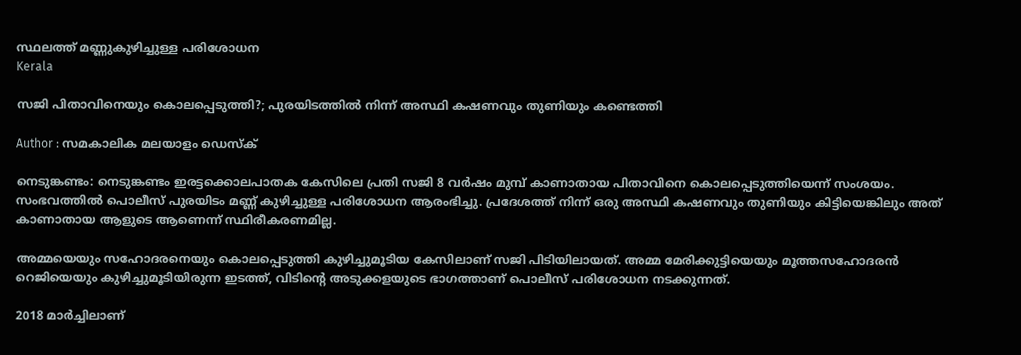സ്ഥലത്ത് മണ്ണുകുഴിച്ചുള്ള പരിശോധന
Kerala

സജി പിതാവിനെയും കൊലപ്പെടുത്തി?; പുരയിടത്തില്‍ നിന്ന് അസ്ഥി കഷണവും തുണിയും കണ്ടെത്തി

Author : സമകാലിക മലയാളം ഡെസ്ക്

നെടുങ്കണ്ടം: നെടുങ്കണ്ടം ഇരട്ടക്കൊലപാതക കേസിലെ പ്രതി സജി 8 വര്‍ഷം മുമ്പ് കാണാതായ പിതാവിനെ കൊലപ്പെടുത്തിയെന്ന് സംശയം. സംഭവത്തില്‍ പൊലീസ് പുരയിടം മണ്ണ് കുഴിച്ചുള്ള പരിശോധന ആരംഭിച്ചു. പ്രദേശത്ത് നിന്ന് ഒരു അസ്ഥി കഷണവും തുണിയും കിട്ടിയെങ്കിലും അത് കാണാതായ ആളുടെ ആണെന്ന് സ്ഥിരീകരണമില്ല.

അമ്മയെയും സഹോദരനെയും കൊലപ്പെടുത്തി കുഴിച്ചുമൂടിയ കേസിലാണ് സജി പിടിയിലായത്. അമ്മ മേരിക്കുട്ടിയെയും മൂത്തസഹോദരന്‍ റെജിയെയും കുഴിച്ചുമൂടിയിരുന്ന ഇടത്ത്, വിടിന്റെ അടുക്കളയുടെ ഭാഗത്താണ് പൊലീസ് പരിശോധന നടക്കുന്നത്.

2018 മാര്‍ച്ചിലാണ്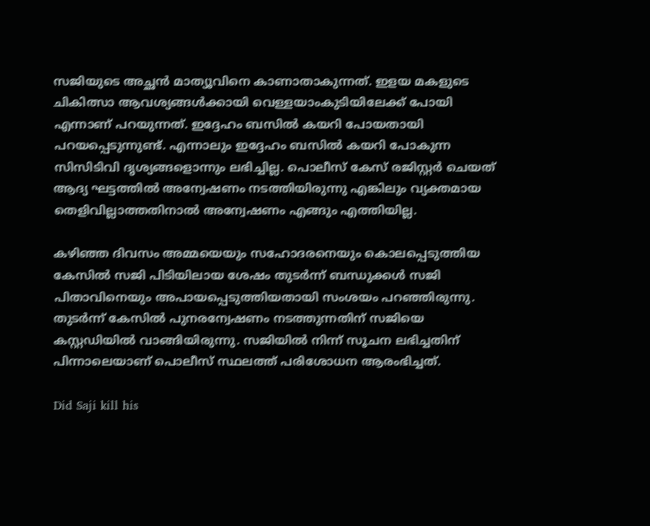സജിയുടെ അച്ഛന്‍ മാത്യൂവിനെ കാണാതാകുന്നത്. ഇളയ മകളുടെ ചികിത്സാ ആവശ്യങ്ങള്‍ക്കായി വെള്ളയാംകുടിയിലേക്ക് പോയി എന്നാണ് പറയുന്നത്. ഇദ്ദേഹം ബസില്‍ കയറി പോയതായി പറയപ്പെടുന്നുണ്ട്. എന്നാലും ഇദ്ദേഹം ബസില്‍ കയറി പോകുന്ന സിസിടിവി ദൃശ്യങ്ങളൊന്നും ലഭിച്ചില്ല. പൊലീസ് കേസ് രജിസ്റ്റര്‍ ചെയത് ആദ്യ ഘട്ടത്തില്‍ അന്വേഷണം നടത്തിയിരുന്നു എങ്കിലും വ്യക്തമായ തെളിവില്ലാത്തതിനാല്‍ അന്വേഷണം എങ്ങും എത്തിയില്ല.

കഴിഞ്ഞ ദിവസം അമ്മയെയും സഹോദരനെയും കൊലപ്പെടുത്തിയ കേസില്‍ സജി പിടിയിലായ ശേഷം തുടര്‍ന്ന് ബന്ധുക്കള്‍ സജി പിതാവിനെയും അപായപ്പെടുത്തിയതായി സംശയം പറഞ്ഞിരുന്നു. തുടര്‍ന്ന് കേസില്‍ പുനരന്വേഷണം നടത്തുന്നതിന് സജിയെ കസ്റ്റഡിയില്‍ വാങ്ങിയിരുന്നു. സജിയില്‍ നിന്ന് സൂചന ലഭിച്ചതിന് പിന്നാലെയാണ് പൊലീസ് സ്ഥലത്ത് പരിശോധന ആരംഭിച്ചത്.

Did Saji kill his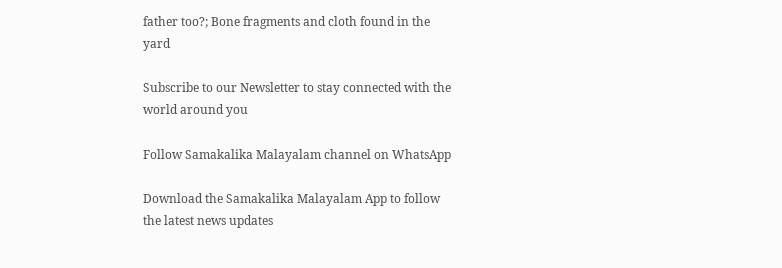father too?; Bone fragments and cloth found in the yard

Subscribe to our Newsletter to stay connected with the world around you

Follow Samakalika Malayalam channel on WhatsApp

Download the Samakalika Malayalam App to follow the latest news updates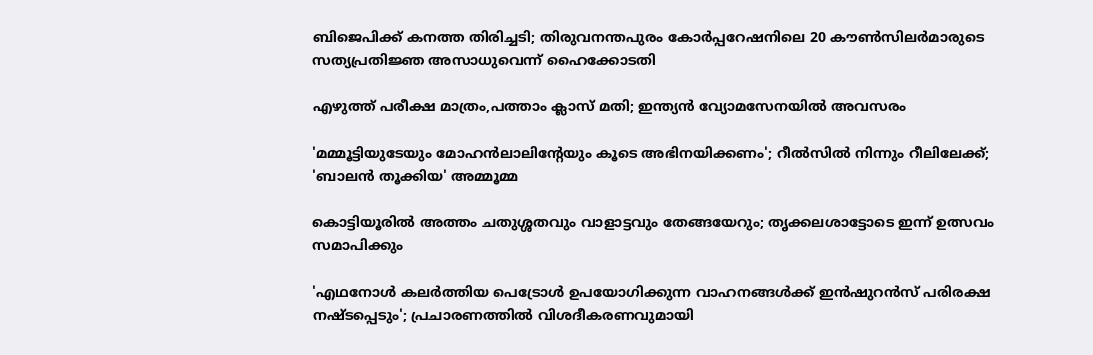ബിജെപിക്ക് കനത്ത തിരിച്ചടി; തിരുവനന്തപുരം കോര്‍പ്പറേഷനിലെ 20 കൗണ്‍സിലര്‍മാരുടെ സത്യപ്രതിജ്ഞ അസാധുവെന്ന് ഹൈക്കോടതി

എഴുത്ത് പരീക്ഷ മാത്രം,പത്താം ക്ലാസ് മതി; ഇന്ത്യൻ വ്യോമസേനയിൽ അവസരം

'മമ്മൂട്ടിയുടേയും മോഹന്‍ലാലിന്‍റേയും കൂടെ അഭിനയിക്കണം'; റീല്‍സില്‍ നിന്നും റീലിലേക്ക്; 'ബാലന്‍ തൂക്കിയ' അമ്മൂമ്മ

കൊട്ടിയൂരില്‍ അത്തം ചതുശ്ശതവും വാളാട്ടവും തേങ്ങയേറും; തൃക്കലശാട്ടോടെ ഇന്ന് ഉത്സവം സമാപിക്കും

'എഥനോള്‍ കലര്‍ത്തിയ പെട്രോള്‍ ഉപയോഗിക്കുന്ന വാഹനങ്ങള്‍ക്ക് ഇന്‍ഷുറന്‍സ് പരിരക്ഷ നഷ്ടപ്പെടും'; പ്രചാരണത്തില്‍ വിശദീകരണവുമായി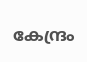കേന്ദ്രം